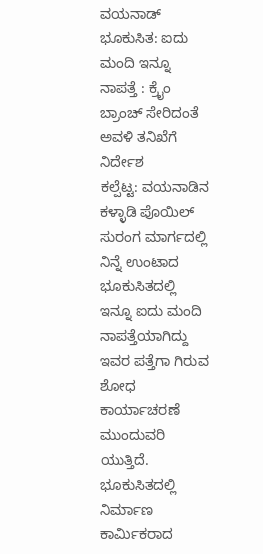ವಯನಾಡ್ ಭೂಕುಸಿತ: ಐದು ಮಂದಿ ಇನ್ನೂ ನಾಪತ್ತೆ : ಕ್ರೈಂ ಬ್ರಾಂಚ್ ಸೇರಿದಂತೆ ಅವಳಿ ತನಿಖೆಗೆ ನಿರ್ದೇಶ
ಕಲ್ಪೆಟ್ಟ: ವಯನಾಡಿನ ಕಳ್ಳಾಡಿ ಪೊಯಿಲ್ ಸುರಂಗ ಮಾರ್ಗದಲ್ಲಿ ನಿನ್ನೆ ಉಂಟಾದ ಭೂಕುಸಿತದಲ್ಲಿ ಇನ್ನೂ ಐದು ಮಂದಿ ನಾಪತ್ತೆಯಾಗಿದ್ದು ಇವರ ಪತ್ತೆಗಾ ಗಿರುವ ಶೋಧ ಕಾರ್ಯಾಚರಣೆ ಮುಂದುವರಿ ಯುತ್ತಿದೆ. ಭೂಕುಸಿತದಲ್ಲಿ ನಿರ್ಮಾಣ ಕಾರ್ಮಿಕರಾದ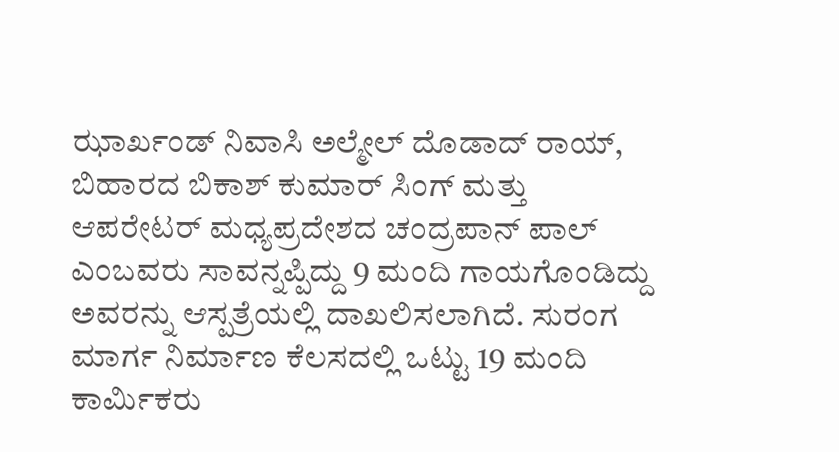ಝಾರ್ಖಂಡ್ ನಿವಾಸಿ ಅಲ್ಮೇಲ್ ದೊಡಾದ್ ರಾಯ್, ಬಿಹಾರದ ಬಿಕಾಶ್ ಕುಮಾರ್ ಸಿಂಗ್ ಮತ್ತು ಆಪರೇಟರ್ ಮಧ್ಯಪ್ರದೇಶದ ಚಂದ್ರಪಾನ್ ಪಾಲ್ ಎಂಬವರು ಸಾವನ್ನಪ್ಪಿದ್ದು 9 ಮಂದಿ ಗಾಯಗೊಂಡಿದ್ದು ಅವರನ್ನು ಆಸ್ಪತ್ರೆಯಲ್ಲಿ ದಾಖಲಿಸಲಾಗಿದೆ. ಸುರಂಗ ಮಾರ್ಗ ನಿರ್ಮಾಣ ಕೆಲಸದಲ್ಲಿ ಒಟ್ಟು 19 ಮಂದಿ ಕಾರ್ಮಿಕರು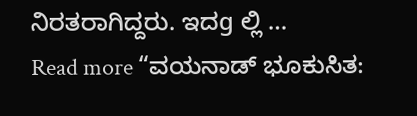ನಿರತರಾಗಿದ್ದರು. ಇದg ಲ್ಲಿ …
Read more “ವಯನಾಡ್ ಭೂಕುಸಿತ: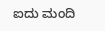ಐದು ಮಂದಿ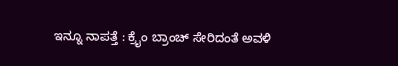ಇನ್ನೂ ನಾಪತ್ತೆ : ಕ್ರೈಂ ಬ್ರಾಂಚ್ ಸೇರಿದಂತೆ ಅವಳಿ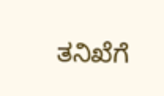ತನಿಖೆಗೆ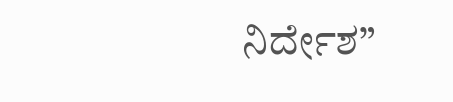ನಿರ್ದೇಶ”